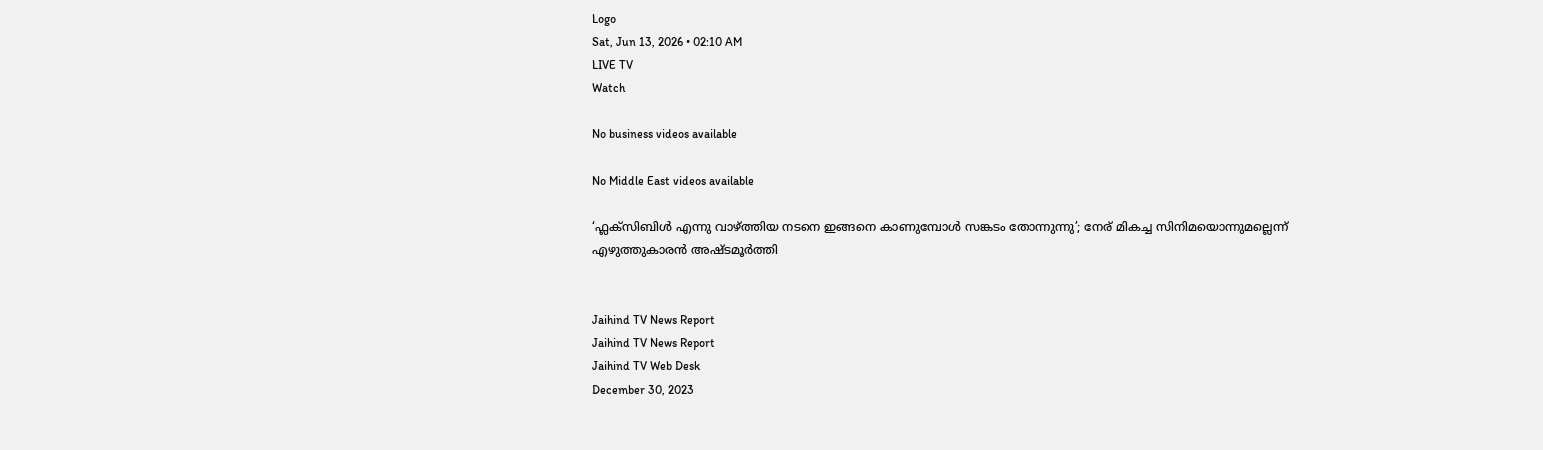Logo
Sat, Jun 13, 2026 • 02:10 AM
LIVE TV
Watch

No business videos available

No Middle East videos available

‘ഫ്ലക്സിബിള്‍ എന്നു വാഴ്ത്തിയ നടനെ ഇങ്ങനെ കാണുമ്പോള്‍ സങ്കടം തോന്നുന്നു’; നേര് മികച്ച സിനിമയൊന്നുമല്ലെന്ന് എഴുത്തുകാരന്‍ അഷ്ടമൂർത്തി


Jaihind TV News Report
Jaihind TV News Report
Jaihind TV Web Desk
December 30, 2023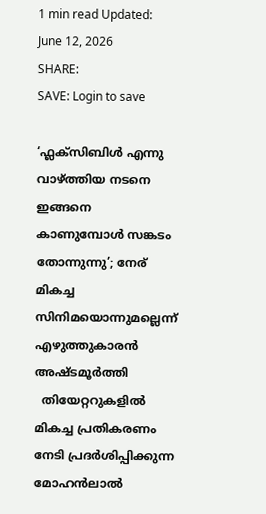1 min read Updated: June 12, 2026
SHARE:
SAVE: Login to save

‘ഫ്ലക്സിബിള്‍ എന്നു വാഴ്ത്തിയ നടനെ ഇങ്ങനെ കാണുമ്പോള്‍ സങ്കടം തോന്നുന്നു’; നേര് മികച്ച സിനിമയൊന്നുമല്ലെന്ന് എഴുത്തുകാരന്‍ അഷ്ടമൂർത്തി
  തിയേറ്ററുകളില്‍ മികച്ച പ്രതികരണം നേടി പ്രദർശിപ്പിക്കുന്ന മോഹന്‍ലാല്‍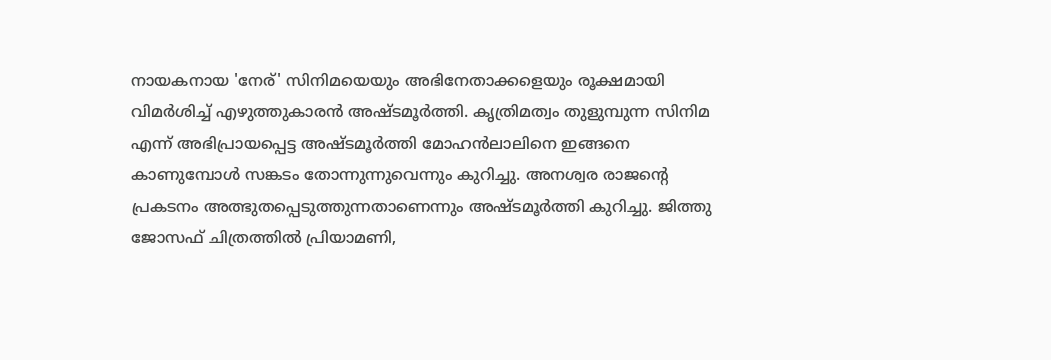നായകനായ 'നേര്' സിനിമയെയും അഭിനേതാക്കളെയും രൂക്ഷമായി വിമർശിച്ച് എഴുത്തുകാരന്‍ അഷ്ടമൂർത്തി. കൃത്രിമത്വം തുളുമ്പുന്ന സിനിമ എന്ന് അഭിപ്രായപ്പെട്ട അഷ്ടമൂർത്തി മോഹന്‍ലാലിനെ ഇങ്ങനെ കാണുമ്പോള്‍ സങ്കടം തോന്നുന്നുവെന്നും കുറിച്ചു. അനശ്വര രാജന്‍റെ പ്രകടനം അത്ഭുതപ്പെടുത്തുന്നതാണെന്നും അഷ്ടമൂർത്തി കുറിച്ചു. ജിത്തു ജോസഫ് ചിത്രത്തില്‍ പ്രിയാമണി,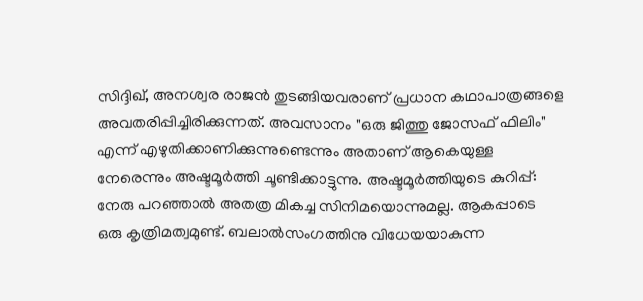സിദ്ദിഖ്, അനശ്വര രാജന്‍ തുടങ്ങിയവരാണ് പ്രധാന കഥാപാത്രങ്ങളെ അവതരിപ്പിച്ചിരിക്കുന്നത്. അവസാനം "ഒരു ജിത്തു ജോസഫ് ഫിലിം" എന്ന് എഴുതിക്കാണിക്കുന്നുണ്ടെന്നും അതാണ് ആകെയുള്ള നേരെന്നും അഷ്ടമൂർത്തി ചൂണ്ടിക്കാട്ടുന്നു. അഷ്ടമൂര്‍ത്തിയുടെ കുറിപ്പ്: നേരു പറഞ്ഞാൽ അതത്ര മികച്ച സിനിമയൊന്നുമല്ല. ആകപ്പാടെ ഒരു കൃത്രിമത്വമുണ്ട്. ബലാൽസംഗത്തിനു വിധേയയാകുന്ന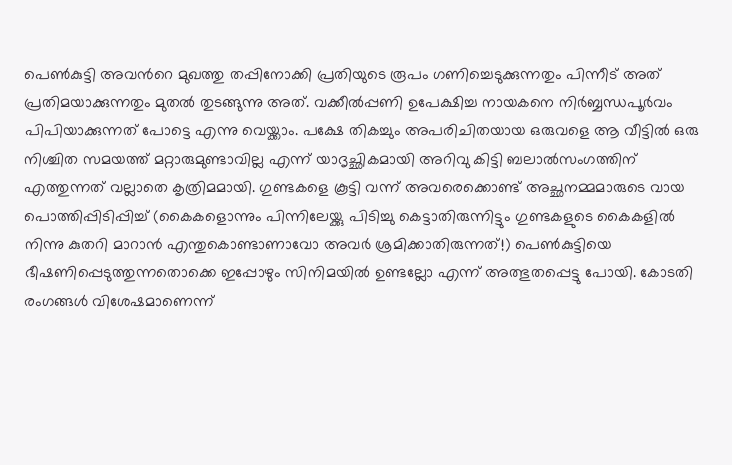പെൺകുട്ടി അവന്‍റെ മുഖത്തു തപ്പിനോക്കി പ്രതിയുടെ രൂപം ഗണിച്ചെടുക്കുന്നതും പിന്നീട് അത് പ്രതിമയാക്കുന്നതും മുതൽ തുടങ്ങുന്നു അത്. വക്കീൽപ്പണി ഉപേക്ഷിച്ച നായകനെ നിർബ്ബന്ധപൂർവം പിപിയാക്കുന്നത് പോട്ടെ എന്നു വെയ്ക്കാം. പക്ഷേ തികച്ചും അപരിചിതയായ ഒരുവളെ ആ വീട്ടിൽ ഒരു നിശ്ചിത സമയത്ത് മറ്റാരുമുണ്ടാവില്ല എന്ന് യാദൃച്ഛികമായി അറിവു കിട്ടി ബലാൽസംഗത്തിന് എത്തുന്നത് വല്ലാതെ കൃത്രിമമായി. ഗുണ്ടകളെ കൂട്ടി വന്ന് അവരെക്കൊണ്ട് അച്ഛനമ്മമാരുടെ വായ പൊത്തിപ്പിടിപ്പിച്ച് (കൈകളൊന്നും പിന്നിലേയ്ക്കു പിടിച്ചു കെട്ടാതിരുന്നിട്ടും ഗുണ്ടകളുടെ കൈകളിൽ നിന്നു കുതറി മാറാൻ എന്തുകൊണ്ടാണാവോ അവർ ശ്രമിക്കാതിരുന്നത്!) പെൺകുട്ടിയെ ഭീഷണിപ്പെടുത്തുന്നതൊക്കെ ഇപ്പോഴും സിനിമയിൽ ഉണ്ടല്ലോ എന്ന് അത്ഭുതപ്പെട്ടു പോയി. കോടതി രംഗങ്ങൾ വിശേഷമാണെന്ന്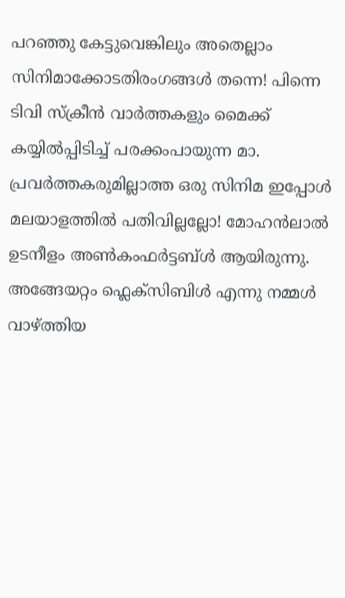പറഞ്ഞു കേട്ടുവെങ്കിലും അതെല്ലാം സിനിമാക്കോടതിരംഗങ്ങൾ തന്നെ! പിന്നെ ടിവി സ്ക്രീൻ വാർത്തകളും മൈക്ക് കയ്യിൽപ്പിടിച്ച് പരക്കംപായുന്ന മാ. പ്രവർത്തകരുമില്ലാത്ത ഒരു സിനിമ ഇപ്പോൾ മലയാളത്തിൽ പതിവില്ലല്ലോ! മോഹൻലാൽ ഉടനീളം അൺകംഫർട്ടബ്ൾ ആയിരുന്നു. അങ്ങേയറ്റം ഫ്ലെക്സിബിൾ എന്നു നമ്മൾ വാഴ്ത്തിയ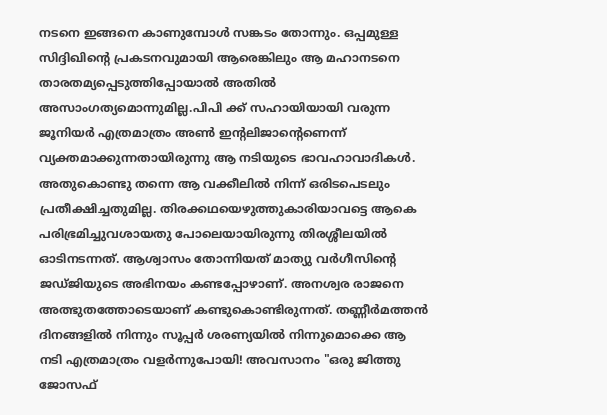നടനെ ഇങ്ങനെ കാണുമ്പോൾ സങ്കടം തോന്നും. ഒപ്പമുള്ള സിദ്ദിഖിന്‍റെ പ്രകടനവുമായി ആരെങ്കിലും ആ മഹാനടനെ താരതമ്യപ്പെടുത്തിപ്പോയാൽ അതിൽ അസാംഗത്യമൊന്നുമില്ല.പിപി ക്ക് സഹായിയായി വരുന്ന ജൂനിയർ എത്രമാത്രം അൺ ഇന്‍റലിജാന്‍റെണെന്ന് വ്യക്തമാക്കുന്നതായിരുന്നു ആ നടിയുടെ ഭാവഹാവാദികൾ. അതുകൊണ്ടു തന്നെ ആ വക്കീലിൽ നിന്ന് ഒരിടപെടലും പ്രതീക്ഷിച്ചതുമില്ല. തിരക്കഥയെഴുത്തുകാരിയാവട്ടെ ആകെ പരിഭ്രമിച്ചുവശായതു പോലെയായിരുന്നു തിരശ്ശീലയിൽ ഓടിനടന്നത്. ആശ്വാസം തോന്നിയത് മാത്യു വർഗീസിന്‍റെ ജഡ്ജിയുടെ അഭിനയം കണ്ടപ്പോഴാണ്. അനശ്വര രാജനെ അത്ഭുതത്തോടെയാണ് കണ്ടുകൊണ്ടിരുന്നത്. തണ്ണീർമത്തൻ ദിനങ്ങളിൽ നിന്നും സൂപ്പർ ശരണ്യയിൽ നിന്നുമൊക്കെ ആ നടി എത്രമാത്രം വളർന്നുപോയി! അവസാനം "ഒരു ജിത്തു ജോസഫ്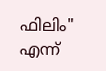ഫിലിം" എന്ന്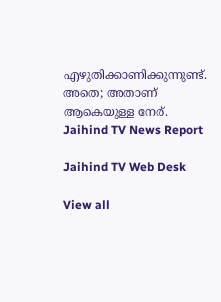എഴുതിക്കാണിക്കുന്നുണ്ട്. അതെ; അതാണ് ആകെയുള്ള നേര്.
Jaihind TV News Report

Jaihind TV Web Desk

View all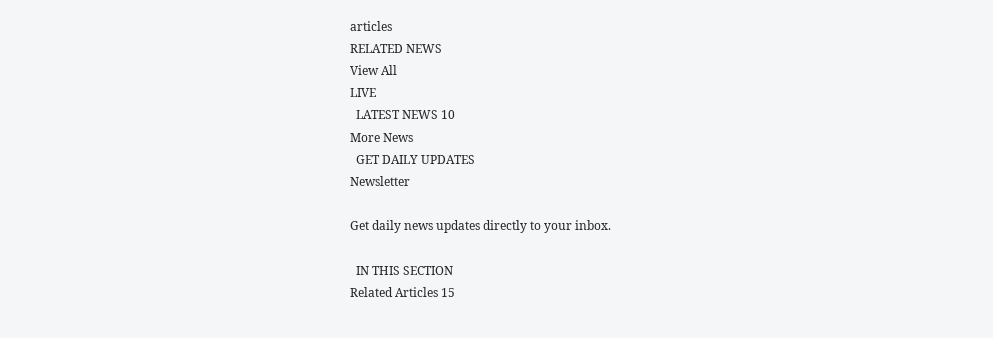articles
RELATED NEWS
View All
LIVE
  LATEST NEWS 10
More News
  GET DAILY UPDATES
Newsletter

Get daily news updates directly to your inbox.

  IN THIS SECTION
Related Articles 15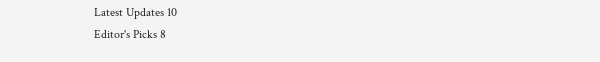Latest Updates 10
Editor's Picks 8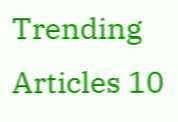Trending Articles 10